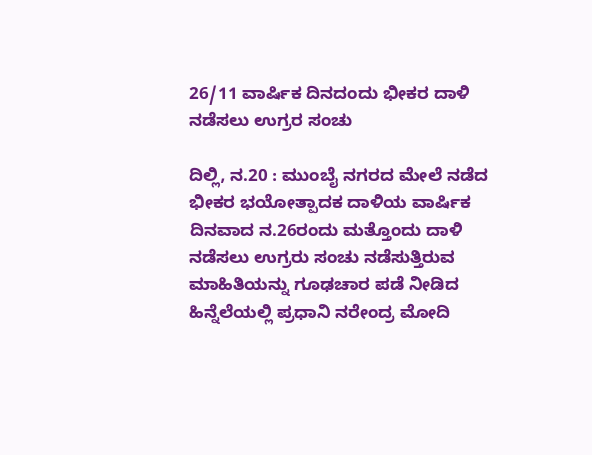26/11 ವಾರ್ಷಿಕ ದಿನದಂದು ಭೀಕರ ದಾಳಿ ನಡೆಸಲು ಉಗ್ರರ ಸಂಚು

ದಿಲ್ಲಿ, ನ.20 : ಮುಂಬೈ ನಗರದ ಮೇಲೆ ನಡೆದ ಭೀಕರ ಭಯೋತ್ಪಾದಕ ದಾಳಿಯ ವಾರ್ಷಿಕ ದಿನವಾದ ನ.26ರಂದು ಮತ್ತೊಂದು ದಾಳಿ ನಡೆಸಲು ಉಗ್ರರು ಸಂಚು ನಡೆಸುತ್ತಿರುವ ಮಾಹಿತಿಯನ್ನು ಗೂಢಚಾರ ಪಡೆ ನೀಡಿದ ಹಿನ್ನೆಲೆಯಲ್ಲಿ ಪ್ರಧಾನಿ ನರೇಂದ್ರ ಮೋದಿ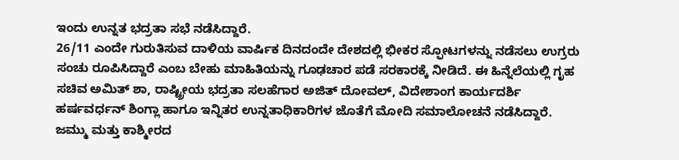ಇಂದು ಉನ್ನತ ಭದ್ರತಾ ಸಭೆ ನಡೆಸಿದ್ದಾರೆ.
26/11 ಎಂದೇ ಗುರುತಿಸುವ ದಾಳಿಯ ವಾರ್ಷಿಕ ದಿನದಂದೇ ದೇಶದಲ್ಲಿ ಭೀಕರ ಸ್ಫೋಟಗಳನ್ನು ನಡೆಸಲು ಉಗ್ರರು ಸಂಚು ರೂಪಿಸಿದ್ದಾರೆ ಎಂಬ ಬೇಹು ಮಾಹಿತಿಯನ್ನು ಗೂಢಚಾರ ಪಡೆ ಸರಕಾರಕ್ಕೆ ನೀಡಿದೆ. ಈ ಹಿನ್ನೆಲೆಯಲ್ಲಿ ಗೃಹ ಸಚಿವ ಅಮಿತ್‌ ಶಾ, ರಾಷ್ಟ್ರೀಯ ಭದ್ರತಾ ಸಲಹೆಗಾರ ಅಜಿತ್‌ ದೋವಲ್‌, ವಿದೇಶಾಂಗ ಕಾರ್ಯದರ್ಶಿ ಹರ್ಷವರ್ಧನ್‌ ಶಿಂಗ್ಲಾ ಹಾಗೂ ಇನ್ನಿತರ ಉನ್ನತಾಧಿಕಾರಿಗಳ ಜೊತೆಗೆ ಮೋದಿ ಸಮಾಲೋಚನೆ ನಡೆಸಿದ್ದಾರೆ.
ಜಮ್ಮು ಮತ್ತು ಕಾಶ್ಮೀರದ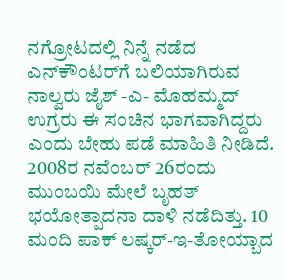ನಗ್ರೋಟದಲ್ಲಿ ನಿನ್ನೆ ನಡೆದ ಎನ್‌ಕೌಂಟರ್‌ಗೆ ಬಲಿಯಾಗಿರುವ ನಾಲ್ವರು ಜೈಶ್‌ -ಎ- ಮೊಹಮ್ಮದ್ ಉಗ್ರರು ಈ ಸಂಚಿನ ಭಾಗವಾಗಿದ್ದರು ಎಂದು ಬೇಹು ಪಡೆ ಮಾಹಿತಿ ನೀಡಿದೆ.
2008ರ ನವೆಂಬರ್ 26ರಂದು ಮುಂಬಯಿ ಮೇಲೆ ಬೃಹತ್ ಭಯೋತ್ಪಾದನಾ ದಾಳಿ ನಡೆದಿತ್ತು. 10 ಮಂದಿ ಪಾಕ್‌ ಲಷ್ಕರ್-ಇ-ತೋಯ್ಬಾದ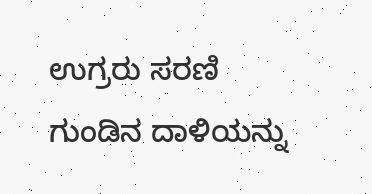ಉಗ್ರರು ಸರಣಿ ಗುಂಡಿನ ದಾಳಿಯನ್ನು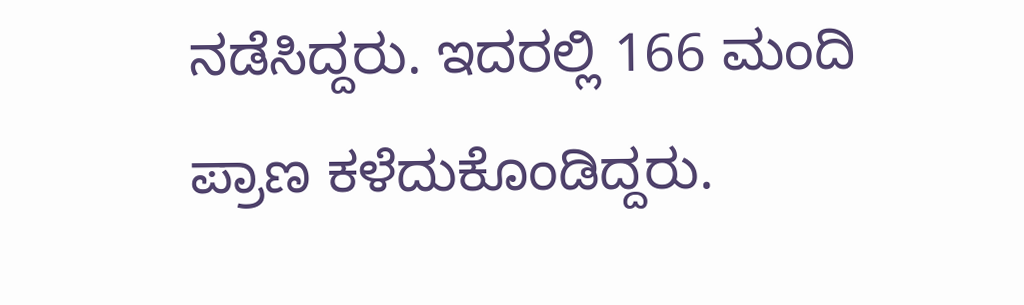ನಡೆಸಿದ್ದರು. ಇದರಲ್ಲಿ 166 ಮಂದಿ ಪ್ರಾಣ ಕಳೆದುಕೊಂಡಿದ್ದರು.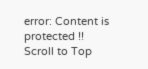error: Content is protected !!
Scroll to Top